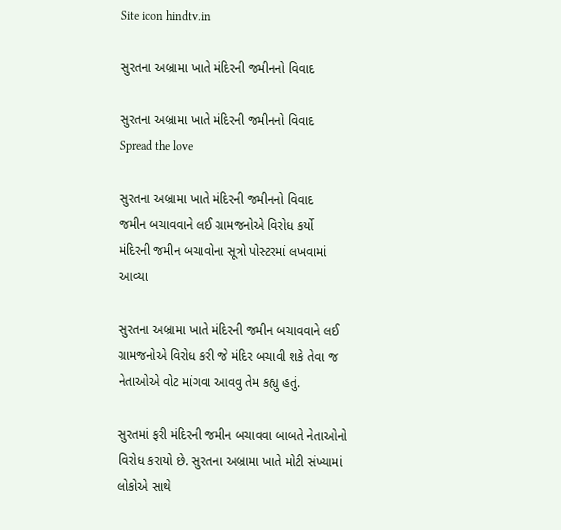Site icon hindtv.in

સુરતના અબ્રામા ખાતે મંદિરની જમીનનો વિવાદ

સુરતના અબ્રામા ખાતે મંદિરની જમીનનો વિવાદ
Spread the love

સુરતના અબ્રામા ખાતે મંદિરની જમીનનો વિવાદ
જમીન બચાવવાને લઈ ગ્રામજનોએ વિરોધ કર્યો
મંદિરની જમીન બચાવોના સૂત્રો પોસ્ટરમાં લખવામાં આવ્યા

સુરતના અબ્રામા ખાતે મંદિરની જમીન બચાવવાને લઈ ગ્રામજનોએ વિરોધ કરી જે મંદિર બચાવી શકે તેવા જ નેતાઓએ વોટ માંગવા આવવુ તેમ કહ્યુ હતું.

સુરતમાં ફરી મંદિરની જમીન બચાવવા બાબતે નેતાઓનો વિરોધ કરાયો છે. સુરતના અબ્રામા ખાતે મોટી સંખ્યામાં લોકોએ સાથે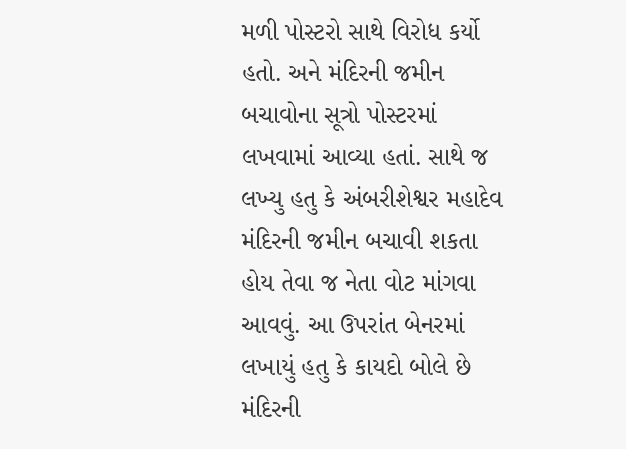મળી પોસ્ટરો સાથે વિરોધ કર્યો હતો. અને મંદિરની જમીન બચાવોના સૂત્રો પોસ્ટરમાં લખવામાં આવ્યા હતાં. સાથે જ લખ્યુ હતુ કે અંબરીશેશ્વર મહાદેવ મંદિરની જમીન બચાવી શકતા હોય તેવા જ નેતા વોટ માંગવા આવવું. આ ઉપરાંત બેનરમાં લખાયું હતુ કે કાયદો બોલે છે મંદિરની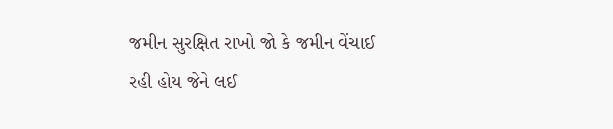જમીન સુરક્ષિત રાખો જો કે જમીન વેંચાઈ રહી હોય જેને લઈ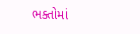ભક્તોમાં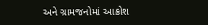અને ગ્રામજનોમાં આક્રોશ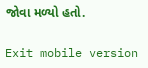જોવા મળ્યો હતો.

Exit mobile version